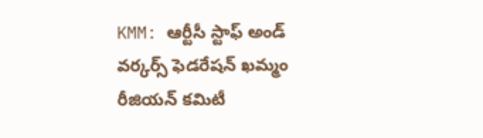KMM: ఆర్టీసీ స్టాఫ్ అండ్ వర్కర్స్ ఫెడరేషన్ ఖమ్మం రీజియన్ కమిటీ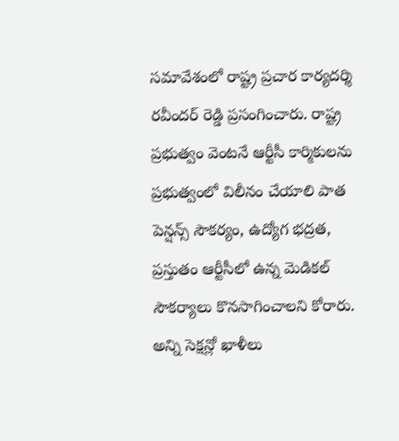సమావేశంలో రాష్ట్ర ప్రచార కార్యదర్శి రవీందర్ రెడ్డి ప్రసంగించారు. రాష్ట్ర ప్రభుత్వం వెంటనే ఆర్టీసీ కార్మికులను ప్రభుత్వంలో విలీనం చేయాలి పాత పెన్షన్స్ సౌకర్యం, ఉద్యోగ భద్రత, ప్రస్తుతం ఆర్టీసీలో ఉన్న మెడికల్ సౌకర్యాలు కొనసాగించాలని కోరారు. అన్ని సెక్షన్లో ఖాళీలు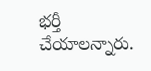భర్తీ చేయాలన్నారు.